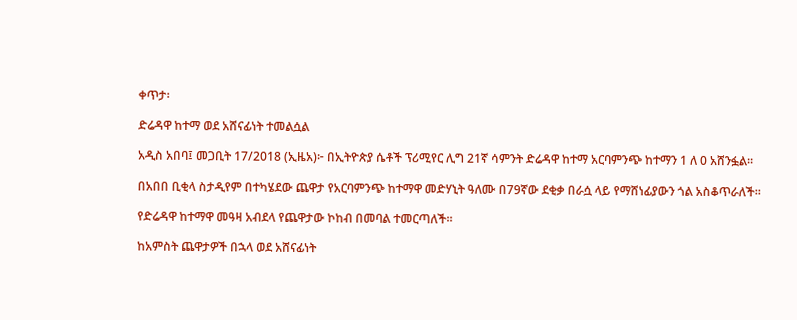ቀጥታ፡

ድሬዳዋ ከተማ ወደ አሸናፊነት ተመልሷል

አዲስ አበባ፤ መጋቢት 17/2018 (ኢዜአ)፦ በኢትዮጵያ ሴቶች ፕሪሚየር ሊግ 21ኛ ሳምንት ድሬዳዋ ከተማ አርባምንጭ ከተማን 1 ለ 0 አሸንፏል።

በአበበ ቢቂላ ስታዲየም በተካሄደው ጨዋታ የአርባምንጭ ከተማዋ መድሃኒት ዓለሙ በ79ኛው ደቂቃ በራሷ ላይ የማሸነፊያውን ጎል አስቆጥራለች።

የድሬዳዋ ከተማዋ መዓዛ አብደላ የጨዋታው ኮከብ በመባል ተመርጣለች።

ከአምስት ጨዋታዎች በኋላ ወደ አሸናፊነት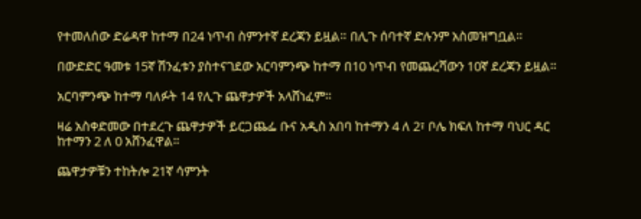የተመለሰው ድሬዳዋ ከተማ በ24 ነጥብ ስምንተኛ ደረጃን ይዟል። በሊጉ ሰባተኛ ድሉንም አስመዝግቧል።

በውድድር ዓመቱ 15ኛ ሽንፈቱን ያስተናገደው አርባምንጭ ከተማ በ10 ነጥብ የመጨረሻውን 10ኛ ደረጃን ይዟል።

አርባምንጭ ከተማ ባለፉት 14 የሊጉ ጨዋታዎች አላሸነፈም።

ዛሬ አስቀድመው በተደረጉ ጨዋታዎች ይርጋጨፌ ቡና አዲስ አበባ ከተማን 4 ለ 2፣ ቦሌ ክፍለ ከተማ ባህር ዳር ከተማን 2 ለ 0 አሸንፈዋል።

ጨዋታዎቹን ተከትሎ 21ኛ ሳምንት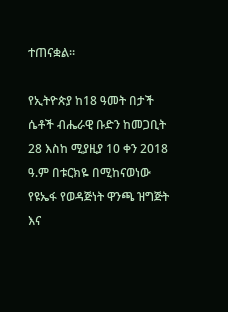ተጠናቋል።

የኢትዮጵያ ከ18 ዓመት በታች ሴቶች ብሔራዊ ቡድን ከመጋቢት 28 እስከ ሚያዚያ 10 ቀን 2018 ዓ.ም በቱርክዬ በሚከናወነው የዩኤፋ የወዳጅነት ዋንጫ ዝግጅት እና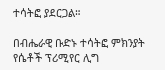ተሳትፎ ያደርጋል።

በብሔራዊ ቡድኑ ተሳትፎ ምክንያት የሴቶች ፕሪሚየር ሊግ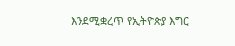እንደሚቋረጥ የኢትዮጵያ እግር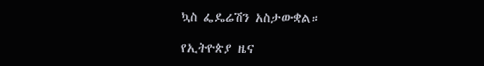ኳስ ፌዴሬሽን አስታውቋል።

የኢትዮጵያ ዜና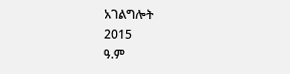አገልግሎት
2015
ዓ.ም